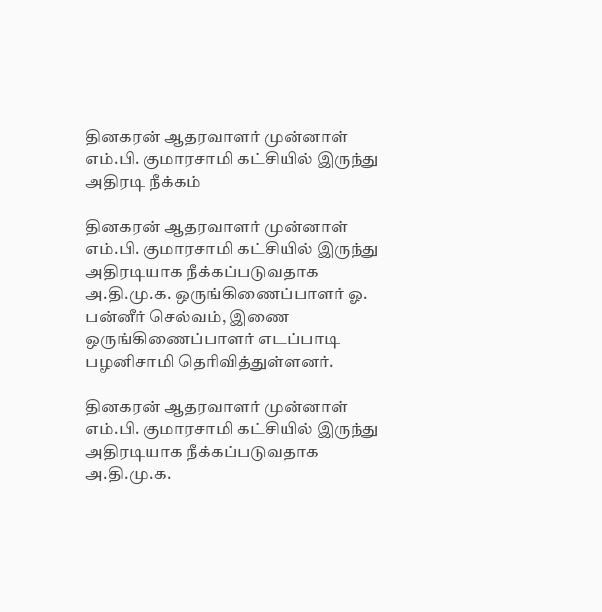தினகரன் ஆதரவாளர் முன்னாள் எம்.பி. குமாரசாமி கட்சியில் இருந்து அதிரடி நீக்கம்

தினகரன் ஆதரவாளர் முன்னாள் எம்.பி. குமாரசாமி கட்சியில் இருந்து அதிரடியாக நீக்கப்படுவதாக அ.தி.மு.க. ஒருங்கிணைப்பாளர் ஓ. பன்னீர் செல்வம், இணை ஒருங்கிணைப்பாளர் எடப்பாடி பழனிசாமி தெரிவித்துள்ளனர்.

தினகரன் ஆதரவாளர் முன்னாள் எம்.பி. குமாரசாமி கட்சியில் இருந்து அதிரடியாக நீக்கப்படுவதாக அ.தி.மு.க.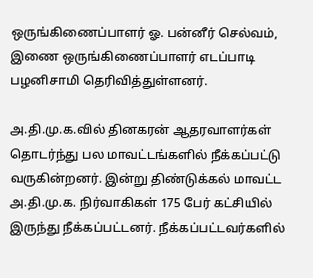ஒருங்கிணைப்பாளர் ஓ. பன்னீர் செல்வம், இணை ஒருங்கிணைப்பாளர் எடப்பாடி பழனிசாமி தெரிவித்துள்ளனர்.

அ.தி.மு.க.வில் தினகரன் ஆதரவாளர்கள் தொடர்ந்து பல மாவட்டங்களில் நீக்கப்பட்டு வருகின்றனர். இன்று திண்டுக்கல் மாவட்ட அ.தி.மு.க. நிர்வாகிகள் 175 பேர் கட்சியில் இருந்து நீக்கப்பட்டனர். நீக்கப்பட்டவர்களில்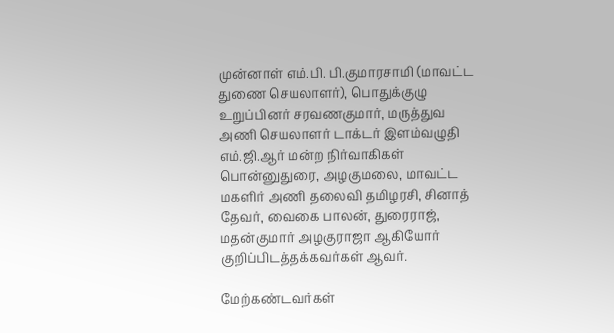முன்னாள் எம்.பி. பி.குமாரசாமி (மாவட்ட துணை செயலாளர்), பொதுக்குழு உறுப்பினர் சரவணகுமார், மருத்துவ அணி செயலாளர் டாக்டர் இளம்வழுதி எம்.ஜி.ஆர் மன்ற நிர்வாகிகள் பொன்னுதுரை, அழகுமலை, மாவட்ட மகளிர் அணி தலைவி தமிழரசி, சினாத் தேவர், வைகை பாலன், துரைராஜ், மதன்குமார் அழகுராஜா ஆகியோர் குறிப்பிடத்தக்கவர்கள் ஆவர்.

மேற்கண்டவர்கள்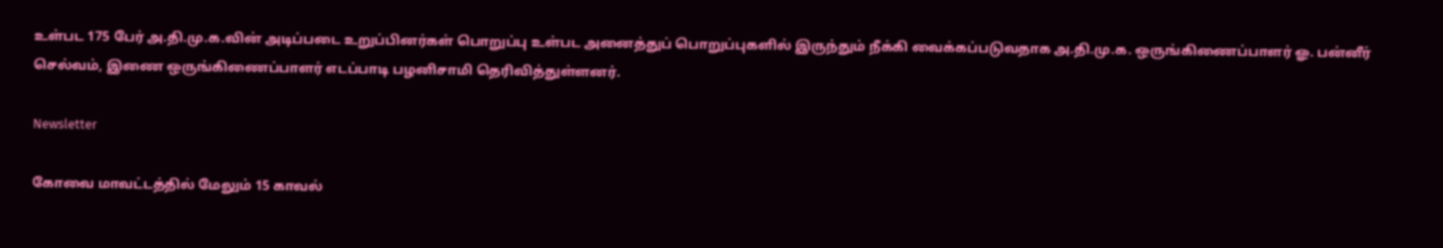உள்பட 175 பேர் அ.தி.மு.க.வின் அடிப்படை உறுப்பினர்கள் பொறுப்பு உள்பட அனைத்துப் பொறுப்புகளில் இருந்தும் நீக்கி வைக்கப்படுவதாக அ.தி.மு.க. ஒருங்கிணைப்பாளர் ஓ. பன்னீர் செல்வம், இணை ஒருங்கிணைப்பாளர் எடப்பாடி பழனிசாமி தெரிவித்துள்ளனர்.

Newsletter

கோவை மாவட்டத்தில் மேலும் 15 காவல்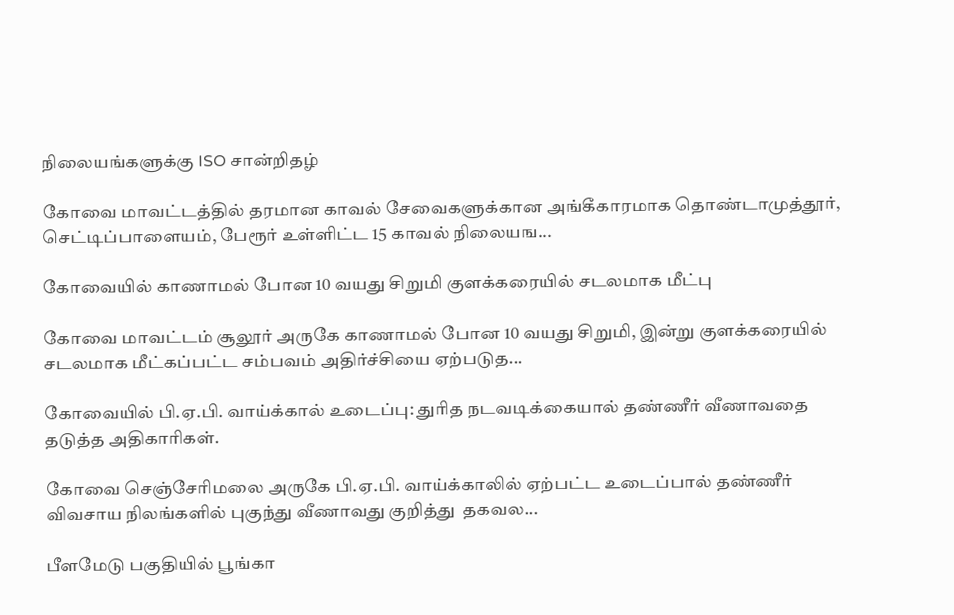நிலையங்களுக்கு ISO சான்றிதழ்

கோவை மாவட்டத்தில் தரமான காவல் சேவைகளுக்கான அங்கீகாரமாக தொண்டாமுத்தூர், செட்டிப்பாளையம், பேரூர் உள்ளிட்ட 15 காவல் நிலையங...

கோவையில் காணாமல் போன 10 வயது சிறுமி குளக்கரையில் சடலமாக மீட்பு

கோவை மாவட்டம் சூலூர் அருகே காணாமல் போன 10 வயது சிறுமி, இன்று குளக்கரையில் சடலமாக மீட்கப்பட்ட சம்பவம் அதிர்ச்சியை ஏற்படுத...

கோவையில் பி.ஏ.பி. வாய்க்கால் உடைப்பு: துரித நடவடிக்கையால் தண்ணீர் வீணாவதை தடுத்த அதிகாரிகள்.

கோவை செஞ்சேரிமலை அருகே பி.ஏ.பி. வாய்க்காலில் ஏற்பட்ட உடைப்பால் தண்ணீர் விவசாய நிலங்களில் புகுந்து வீணாவது குறித்து  தகவல...

பீளமேடு பகுதியில் பூங்கா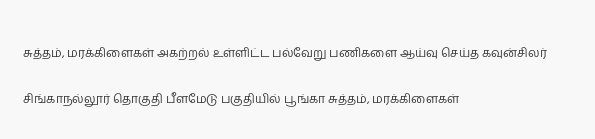சுத்தம், மரக்கிளைகள் அகற்றல் உள்ளிட்ட பல்வேறு பணிகளை ஆய்வு செய்த கவுன்சிலர்

சிங்காநல்லூர் தொகுதி பீளமேடு பகுதியில் பூங்கா சுத்தம், மரக்கிளைகள்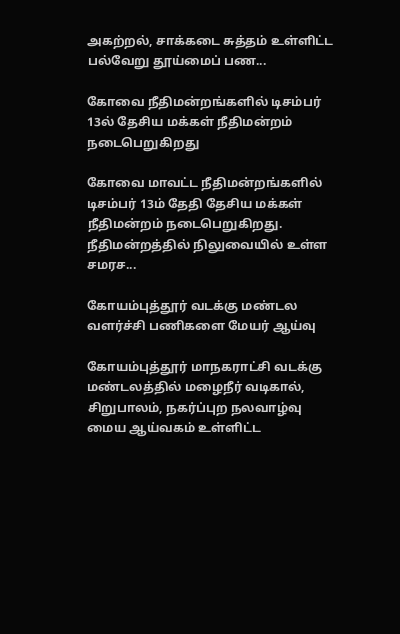அகற்றல், சாக்கடை சுத்தம் உள்ளிட்ட பல்வேறு தூய்மைப் பண...

கோவை நீதிமன்றங்களில் டிசம்பர் 13ல் தேசிய மக்கள் நீதிமன்றம் நடைபெறுகிறது

கோவை மாவட்ட நீதிமன்றங்களில் டிசம்பர் 13ம் தேதி தேசிய மக்கள் நீதிமன்றம் நடைபெறுகிறது. நீதிமன்றத்தில் நிலுவையில் உள்ள சமரச...

கோயம்புத்தூர் வடக்கு மண்டல வளர்ச்சி பணிகளை மேயர் ஆய்வு

கோயம்புத்தூர் மாநகராட்சி வடக்கு மண்டலத்தில் மழைநீர் வடிகால், சிறுபாலம், நகர்ப்புற நலவாழ்வு மைய ஆய்வகம் உள்ளிட்ட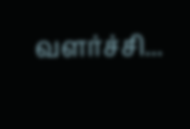வளர்ச்சி...